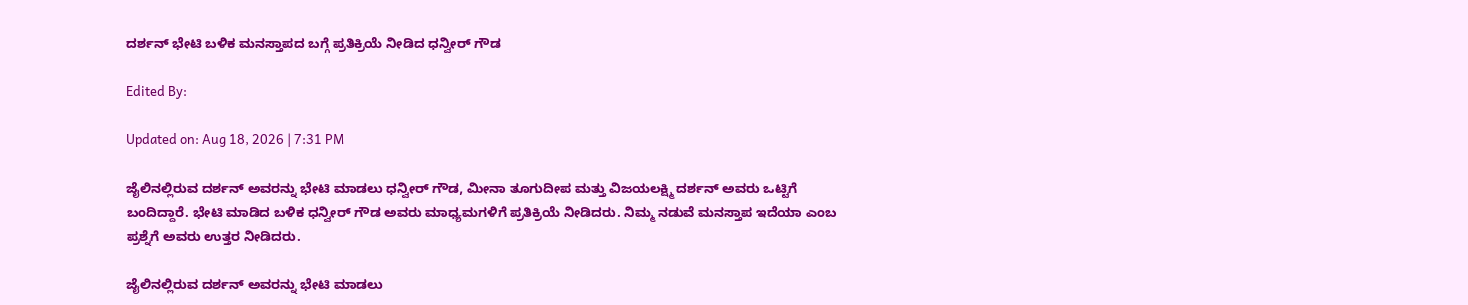ದರ್ಶನ್ ಭೇಟಿ ಬಳಿಕ ಮನಸ್ತಾಪದ ಬಗ್ಗೆ ಪ್ರತಿಕ್ರಿಯೆ ನೀಡಿದ ಧನ್ವೀರ್ ಗೌಡ

Edited By:

Updated on: Aug 18, 2026 | 7:31 PM

ಜೈಲಿನಲ್ಲಿರುವ ದರ್ಶನ್ ಅವರನ್ನು ಭೇಟಿ ಮಾಡಲು ಧನ್ವೀರ್ ಗೌಡ, ಮೀನಾ ತೂಗುದೀಪ ಮತ್ತು ವಿಜಯಲಕ್ಷ್ಮಿ ದರ್ಶನ್ ಅವರು ಒಟ್ಟಿಗೆ ಬಂದಿದ್ದಾರೆ. ಭೇಟಿ ಮಾಡಿದ ಬಳಿಕ ಧನ್ವೀರ್ ಗೌಡ ಅವರು ಮಾಧ್ಯಮಗಳಿಗೆ ಪ್ರತಿಕ್ರಿಯೆ ನೀಡಿದರು. ನಿಮ್ಮ ನಡುವೆ ಮನಸ್ತಾಪ ಇದೆಯಾ ಎಂಬ ಪ್ರಶ್ನೆಗೆ ಅವರು ಉತ್ತರ ನೀಡಿದರು.

ಜೈಲಿನಲ್ಲಿರುವ ದರ್ಶನ್ ಅವರನ್ನು ಭೇಟಿ ಮಾಡಲು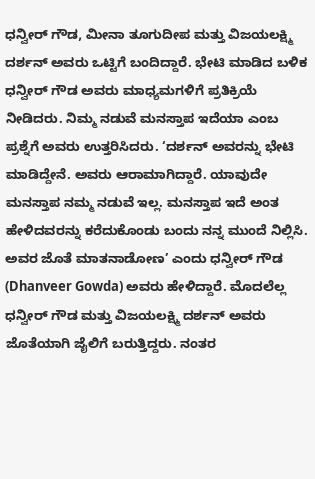ಧನ್ವೀರ್ ಗೌಡ, ಮೀನಾ ತೂಗುದೀಪ ಮತ್ತು ವಿಜಯಲಕ್ಷ್ಮಿ ದರ್ಶನ್ ಅವರು ಒಟ್ಟಿಗೆ ಬಂದಿದ್ದಾರೆ. ಭೇಟಿ ಮಾಡಿದ ಬಳಿಕ ಧನ್ವೀರ್ ಗೌಡ ಅವರು ಮಾಧ್ಯಮಗಳಿಗೆ ಪ್ರತಿಕ್ರಿಯೆ ನೀಡಿದರು. ನಿಮ್ಮ ನಡುವೆ ಮನಸ್ತಾಪ ಇದೆಯಾ ಎಂಬ ಪ್ರಶ್ನೆಗೆ ಅವರು ಉತ್ತರಿಸಿದರು. ‘ದರ್ಶನ್ ಅವರನ್ನು ಭೇಟಿ ಮಾಡಿದ್ದೇನೆ. ಅವರು ಆರಾಮಾಗಿದ್ದಾರೆ. ಯಾವುದೇ ಮನಸ್ತಾಪ ನಮ್ಮ ನಡುವೆ ಇಲ್ಲ. ಮನಸ್ತಾಪ ಇದೆ ಅಂತ ಹೇಳಿದವರನ್ನು ಕರೆದುಕೊಂಡು ಬಂದು ನನ್ನ ಮುಂದೆ ನಿಲ್ಲಿಸಿ. ಅವರ ಜೊತೆ ಮಾತನಾಡೋಣ’ ಎಂದು ಧನ್ವೀರ್ ಗೌಡ (Dhanveer Gowda) ಅವರು ಹೇಳಿದ್ದಾರೆ. ಮೊದಲೆಲ್ಲ ಧನ್ವೀರ್ ಗೌಡ ಮತ್ತು ವಿಜಯಲಕ್ಷ್ಮಿ ದರ್ಶನ್ ಅವರು ಜೊತೆಯಾಗಿ ಜೈಲಿಗೆ ಬರುತ್ತಿದ್ದರು. ನಂತರ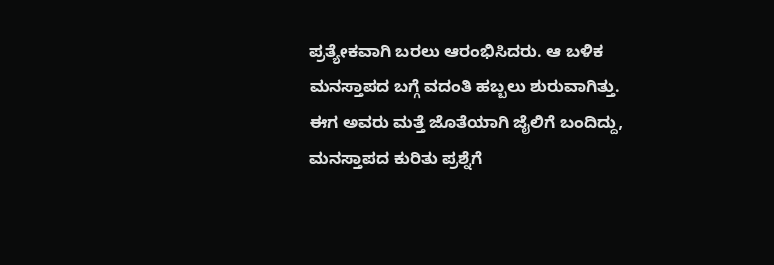ಪ್ರತ್ಯೇಕವಾಗಿ ಬರಲು ಆರಂಭಿಸಿದರು. ಆ ಬಳಿಕ ಮನಸ್ತಾಪದ ಬಗ್ಗೆ ವದಂತಿ ಹಬ್ಬಲು ಶುರುವಾಗಿತ್ತು. ಈಗ ಅವರು ಮತ್ತೆ ಜೊತೆಯಾಗಿ ಜೈಲಿಗೆ ಬಂದಿದ್ದು, ಮನಸ್ತಾಪದ ಕುರಿತು ಪ್ರಶ್ನೆಗೆ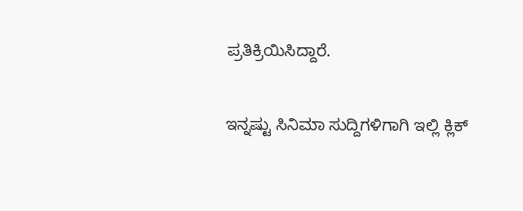ಪ್ರತಿಕ್ರಿಯಿಸಿದ್ದಾರೆ.

ಇನ್ನಷ್ಟು ಸಿನಿಮಾ ಸುದ್ದಿಗಳಿಗಾಗಿ ಇಲ್ಲಿ ಕ್ಲಿಕ್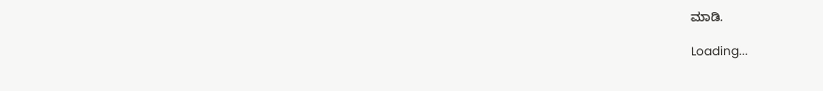ಮಾಡಿ.

Loading...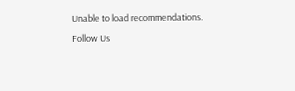Unable to load recommendations.
Follow Us